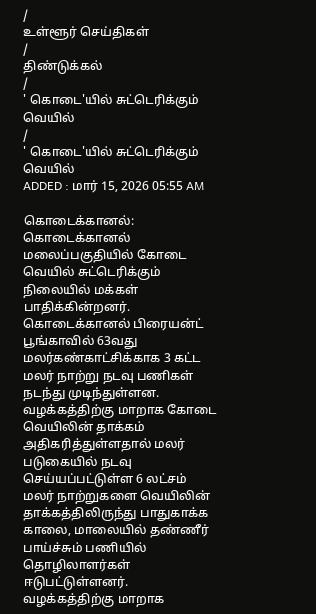/
உள்ளூர் செய்திகள்
/
திண்டுக்கல்
/
' கொடை'யில் சுட்டெரிக்கும் வெயில்
/
' கொடை'யில் சுட்டெரிக்கும் வெயில்
ADDED : மார் 15, 2026 05:55 AM

கொடைக்கானல்: கொடைக்கானல் மலைப்பகுதியில் கோடை வெயில் சுட்டெரிக்கும் நிலையில் மக்கள் பாதிக்கின்றனர்.
கொடைக்கானல் பிரையன்ட் பூங்காவில் 63வது மலர்கண்காட்சிக்காக 3 கட்ட மலர் நாற்று நடவு பணிகள் நடந்து முடிந்துள்ளன.
வழக்கத்திற்கு மாறாக கோடை வெயிலின் தாக்கம் அதிகரித்துள்ளதால் மலர் படுகையில் நடவு செய்யப்பட்டுள்ள 6 லட்சம் மலர் நாற்றுகளை வெயிலின் தாக்கத்திலிருந்து பாதுகாக்க காலை, மாலையில் தண்ணீர் பாய்ச்சும் பணியில் தொழிலாளர்கள் ஈடுபட்டுள்ளனர்.
வழக்கத்திற்கு மாறாக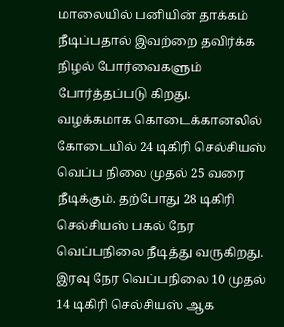மாலையில் பனியின் தாக்கம் நீடிப்பதால் இவற்றை தவிர்க்க நிழல் போர்வைகளும் போர்த்தப்படு கிறது.
வழக்கமாக கொடைக்கானலில் கோடையில் 24 டிகிரி செல்சியஸ் வெப்ப நிலை முதல் 25 வரை நீடிக்கும். தற்போது 28 டிகிரி செல்சியஸ் பகல் நேர வெப்பநிலை நீடித்து வருகிறது.
இரவு நேர வெப்பநிலை 10 முதல் 14 டிகிரி செல்சியஸ் ஆக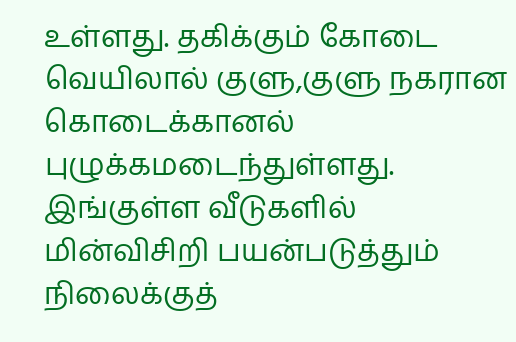உள்ளது. தகிக்கும் கோடை வெயிலால் குளு,குளு நகரான கொடைக்கானல் புழுக்கமடைந்துள்ளது.
இங்குள்ள வீடுகளில் மின்விசிறி பயன்படுத்தும் நிலைக்குத்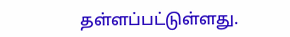தள்ளப்பட்டுள்ளது.